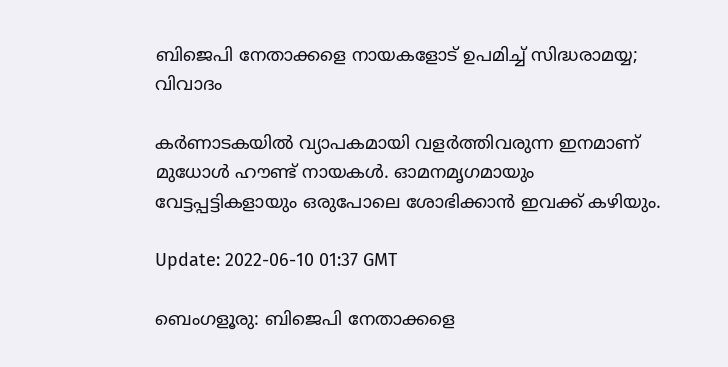ബിജെപി നേതാക്കളെ നായകളോട് ഉപമിച്ച് സിദ്ധരാമയ്യ; വിവാദം

കർണാടകയിൽ വ്യാപകമായി വളർത്തിവരുന്ന ഇനമാണ് മുധോൾ ഹൗണ്ട് നായകൾ. ഓമനമൃഗമായും വേട്ടപ്പട്ടികളായും ഒരുപോലെ ശോഭിക്കാൻ ഇവക്ക് കഴിയും.

Update: 2022-06-10 01:37 GMT

ബെംഗളൂരു: ബിജെപി നേതാക്കളെ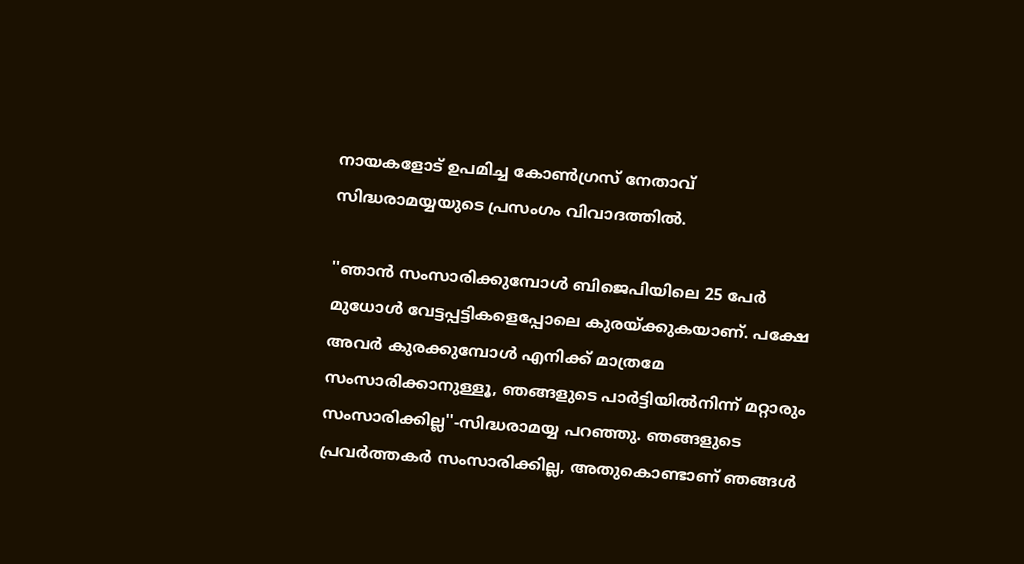നായകളോട് ഉപമിച്ച കോൺഗ്രസ് നേതാവ് സിദ്ധരാമയ്യയുടെ പ്രസംഗം വിവാദത്തിൽ.

''ഞാൻ സംസാരിക്കുമ്പോൾ ബിജെപിയിലെ 25 പേർ മുധോൾ വേട്ടപ്പട്ടികളെപ്പോലെ കുരയ്ക്കുകയാണ്. പക്ഷേ അവർ കുരക്കുമ്പോൾ എനിക്ക് മാത്രമേ സംസാരിക്കാനുള്ളൂ, ഞങ്ങളുടെ പാർട്ടിയിൽനിന്ന് മറ്റാരും സംസാരിക്കില്ല''-സിദ്ധരാമയ്യ പറഞ്ഞു. ഞങ്ങളുടെ പ്രവർത്തകർ സംസാരിക്കില്ല, അതുകൊണ്ടാണ് ഞങ്ങൾ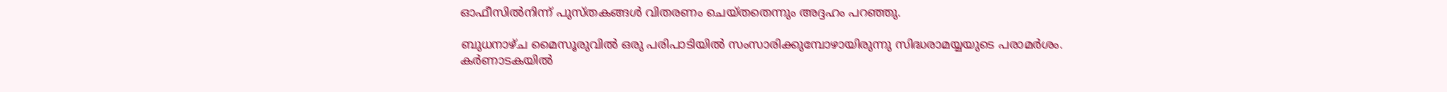ഓഫീസിൽനിന്ന് പുസ്തകങ്ങൾ വിതരണം ചെയ്തതെന്നും അദ്ദഹം പറഞ്ഞു.

ബുധനാഴ്ച മൈസൂരുവിൽ ഒരു പരിപാടിയിൽ സംസാരിക്കുമ്പോഴായിരുന്നു സിദ്ധരാമയ്യയുടെ പരാമർശം. കർണാടകയിൽ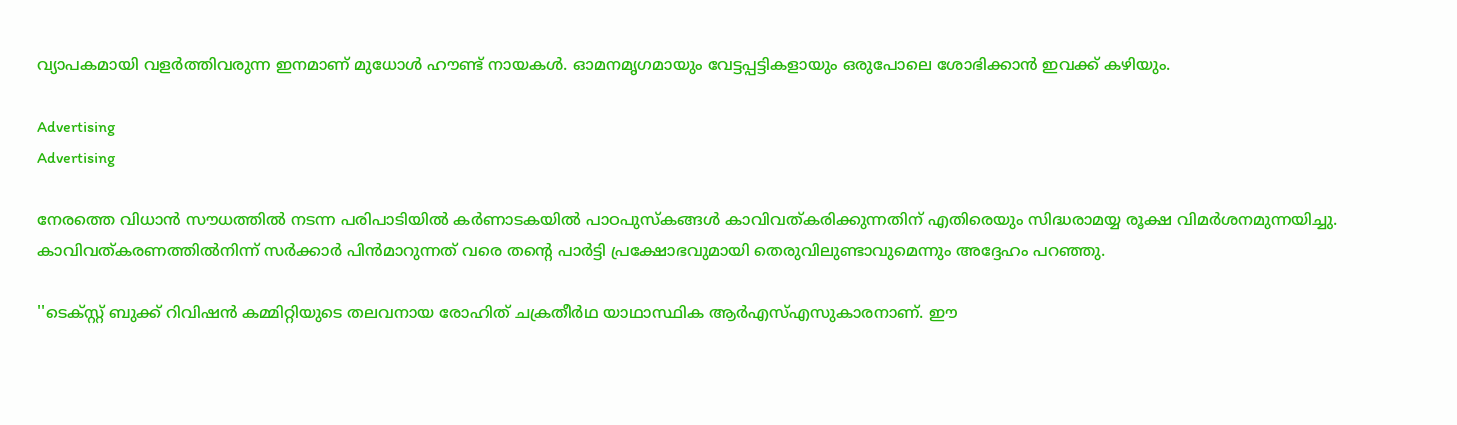വ്യാപകമായി വളർത്തിവരുന്ന ഇനമാണ് മുധോൾ ഹൗണ്ട് നായകൾ. ഓമനമൃഗമായും വേട്ടപ്പട്ടികളായും ഒരുപോലെ ശോഭിക്കാൻ ഇവക്ക് കഴിയും.

Advertising
Advertising

നേരത്തെ വിധാൻ സൗധത്തിൽ നടന്ന പരിപാടിയിൽ കർണാടകയിൽ പാഠപുസ്‌കങ്ങൾ കാവിവത്കരിക്കുന്നതിന് എതിരെയും സിദ്ധരാമയ്യ രൂക്ഷ വിമർശനമുന്നയിച്ചു. കാവിവത്കരണത്തിൽനിന്ന് സർക്കാർ പിൻമാറുന്നത് വരെ തന്റെ പാർട്ടി പ്രക്ഷോഭവുമായി തെരുവിലുണ്ടാവുമെന്നും അദ്ദേഹം പറഞ്ഞു.

''ടെക്സ്റ്റ് ബുക്ക് റിവിഷൻ കമ്മിറ്റിയുടെ തലവനായ രോഹിത് ചക്രതീർഥ യാഥാസ്ഥിക ആർഎസ്എസുകാരനാണ്. ഈ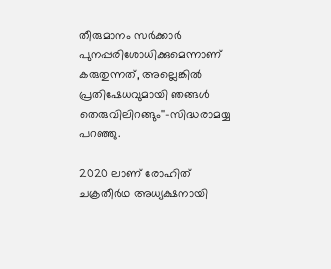തീരുമാനം സർക്കാർ പുനപ്പരിശോധിക്കുമെന്നാണ് കരുതുന്നത്, അല്ലെങ്കിൽ പ്രതിഷേധവുമായി ഞങ്ങൾ തെരുവിലിറങ്ങും''-സിദ്ധരാമയ്യ പറഞ്ഞു.

2020 ലാണ് രോഹിത് ചക്രതീർഥ അധ്യക്ഷനായി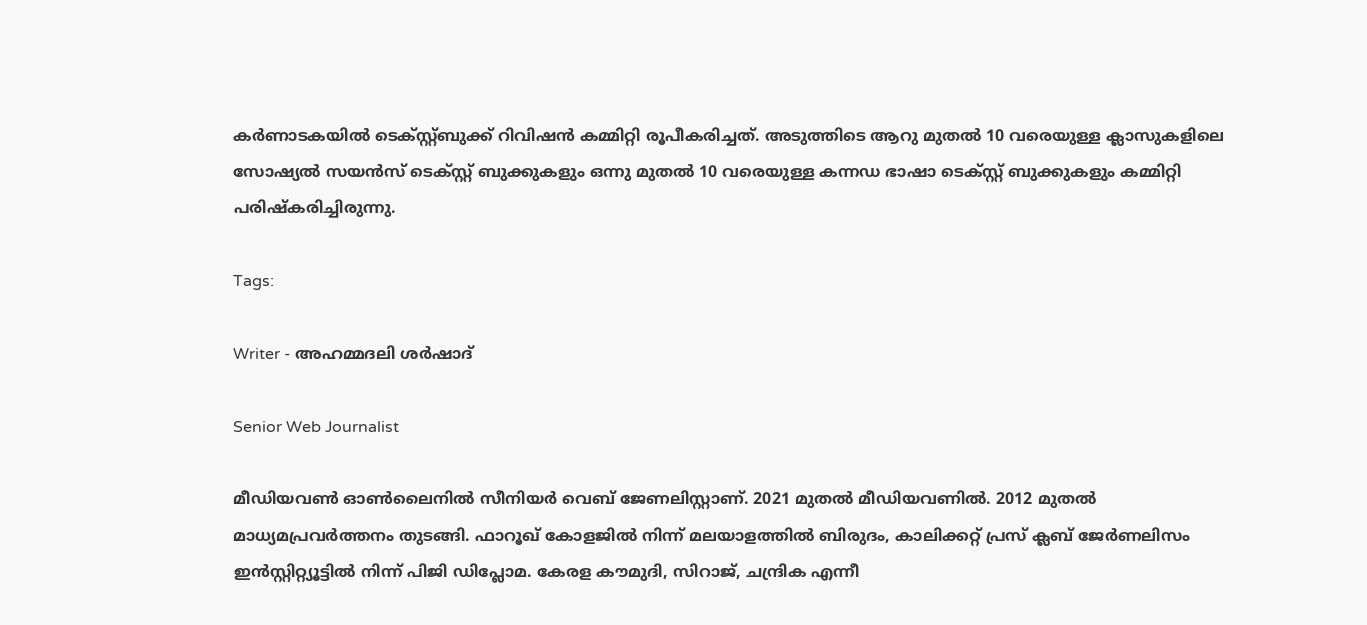കർണാടകയിൽ ടെക്സ്റ്റ്ബുക്ക് റിവിഷൻ കമ്മിറ്റി രൂപീകരിച്ചത്. അടുത്തിടെ ആറു മുതൽ 10 വരെയുള്ള ക്ലാസുകളിലെ സോഷ്യൽ സയൻസ് ടെക്സ്റ്റ് ബുക്കുകളും ഒന്നു മുതൽ 10 വരെയുള്ള കന്നഡ ഭാഷാ ടെക്‌സ്റ്റ് ബുക്കുകളും കമ്മിറ്റി പരിഷ്‌കരിച്ചിരുന്നു.

Tags:

Writer - അഹമ്മദലി ശര്‍ഷാദ്

Senior Web Journalist

മീഡിയവൺ ഓൺലൈനിൽ സീനിയർ വെബ് ജേണലിസ്റ്റാണ്. 2021 മുതൽ മീഡിയവണിൽ. 2012 മുതൽ മാധ്യമപ്രവർത്തനം തുടങ്ങി. ഫാറൂഖ് കോളജിൽ നിന്ന് മലയാളത്തിൽ ബിരുദം, കാലിക്കറ്റ് പ്രസ് ക്ലബ് ജേർണലിസം ഇൻസ്റ്റിറ്റ്യൂട്ടിൽ നിന്ന് പിജി ഡിപ്ലോമ. കേരള കൗമുദി, സിറാജ്, ചന്ദ്രിക എന്നീ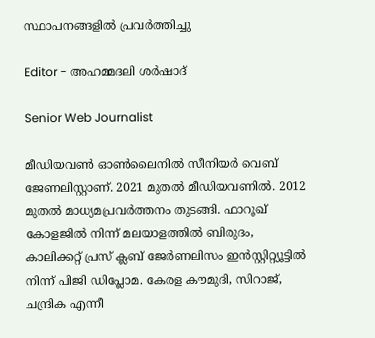സ്ഥാപനങ്ങളിൽ പ്രവർത്തിച്ചു

Editor - അഹമ്മദലി ശര്‍ഷാദ്

Senior Web Journalist

മീഡിയവൺ ഓൺലൈനിൽ സീനിയർ വെബ് ജേണലിസ്റ്റാണ്. 2021 മുതൽ മീഡിയവണിൽ. 2012 മുതൽ മാധ്യമപ്രവർത്തനം തുടങ്ങി. ഫാറൂഖ് കോളജിൽ നിന്ന് മലയാളത്തിൽ ബിരുദം, കാലിക്കറ്റ് പ്രസ് ക്ലബ് ജേർണലിസം ഇൻസ്റ്റിറ്റ്യൂട്ടിൽ നിന്ന് പിജി ഡിപ്ലോമ. കേരള കൗമുദി, സിറാജ്, ചന്ദ്രിക എന്നീ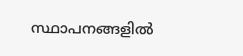സ്ഥാപനങ്ങളിൽ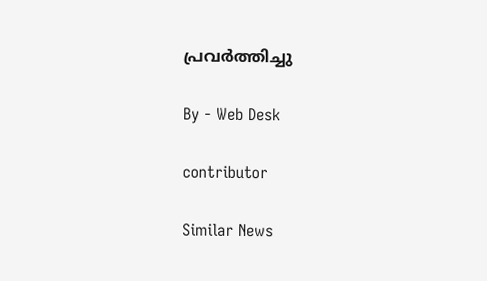പ്രവർത്തിച്ചു

By - Web Desk

contributor

Similar News